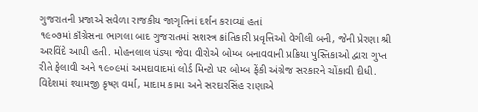ગુજરાતની પ્રજાએ સવેળા રાજકીય જાગૃતિનાં દર્શન કરાવ્યાં હતાં
૧૯૦૭માં કૉંગ્રેસના ભાગલા બાદ ગુજરાતમાં સશસ્ત્ર ક્રાંતિકારી પ્રવૃત્તિઓ વેગીલી બની, જેની પ્રેરણા શ્રી અરવિંદે આપી હતી. મોહનલાલ પંડ્યા જેવા વીરોએ બોમ્બ બનાવવાની પ્રક્રિયા પુસ્તિકાઓ દ્વારા ગુપ્ત રીતે ફેલાવી અને ૧૯૦૯માં અમદાવાદમાં લોર્ડ મિન્ટો પર બોમ્બ ફેંકી અંગ્રેજ સરકારને ચોંકાવી દીધી. વિદેશમાં શ્યામજી કૃષ્ણ વર્મા, માદામ કામા અને સરદારસિંહ રાણાએ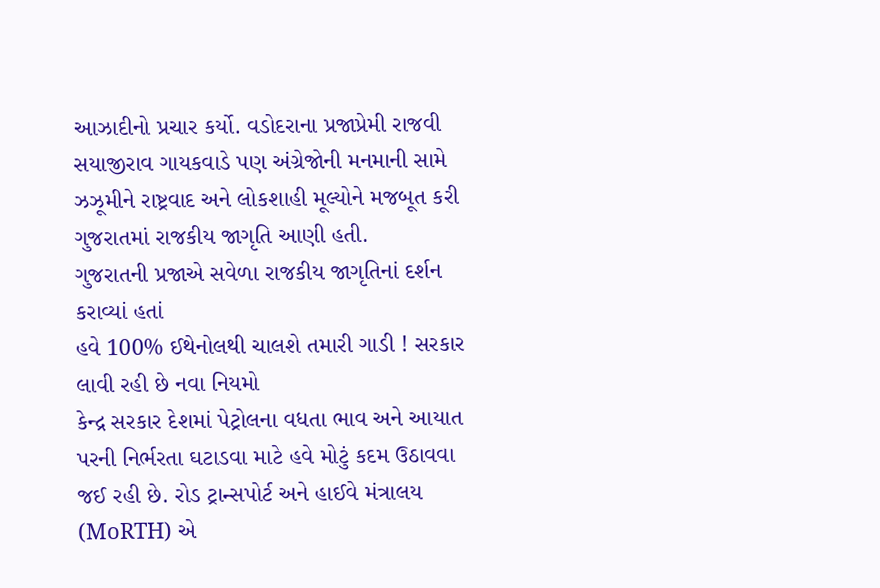આઝાદીનો પ્રચાર કર્યો. વડોદરાના પ્રજાપ્રેમી રાજવી સયાજીરાવ ગાયકવાડે પણ અંગ્રેજોની મનમાની સામે ઝઝૂમીને રાષ્ટ્રવાદ અને લોકશાહી મૂલ્યોને મજબૂત કરી ગુજરાતમાં રાજકીય જાગૃતિ આણી હતી.
ગુજરાતની પ્રજાએ સવેળા રાજકીય જાગૃતિનાં દર્શન કરાવ્યાં હતાં
હવે 100% ઈથેનોલથી ચાલશે તમારી ગાડી ! સરકાર લાવી રહી છે નવા નિયમો
કેન્દ્ર સરકાર દેશમાં પેટ્રોલના વધતા ભાવ અને આયાત પરની નિર્ભરતા ઘટાડવા માટે હવે મોટું કદમ ઉઠાવવા જઈ રહી છે. રોડ ટ્રાન્સપોર્ટ અને હાઈવે મંત્રાલય (MoRTH) એ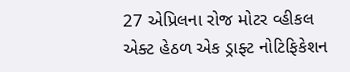27 એપ્રિલના રોજ મોટર વ્હીકલ એક્ટ હેઠળ એક ડ્રાફ્ટ નોટિફિકેશન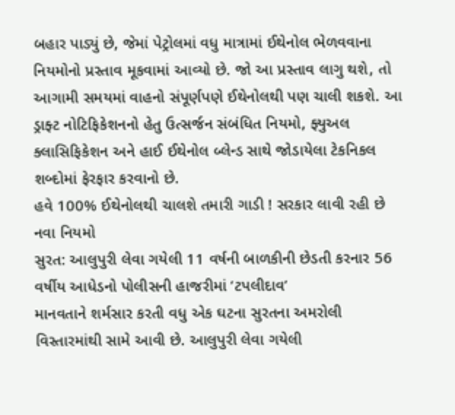બહાર પાડ્યું છે, જેમાં પેટ્રોલમાં વધુ માત્રામાં ઈથેનોલ ભેળવવાના નિયમોનો પ્રસ્તાવ મૂકવામાં આવ્યો છે. જો આ પ્રસ્તાવ લાગુ થશે, તો આગામી સમયમાં વાહનો સંપૂર્ણપણે ઈથેનોલથી પણ ચાલી શકશે. આ ડ્રાફ્ટ નોટિફિકેશનનો હેતુ ઉત્સર્જન સંબંધિત નિયમો, ફ્યુઅલ ક્લાસિફિકેશન અને હાઈ ઈથેનોલ બ્લેન્ડ સાથે જોડાયેલા ટેકનિકલ શબ્દોમાં ફેરફાર કરવાનો છે.
હવે 100% ઈથેનોલથી ચાલશે તમારી ગાડી ! સરકાર લાવી રહી છે નવા નિયમો
સુરત: આલુપુરી લેવા ગયેલી 11 વર્ષની બાળકીની છેડતી કરનાર 56 વર્ષીય આધેડનો પોલીસની હાજરીમાં ‘ટપલીદાવ’
માનવતાને શર્મસાર કરતી વધુ એક ઘટના સુરતના અમરોલી વિસ્તારમાંથી સામે આવી છે. આલુપુરી લેવા ગયેલી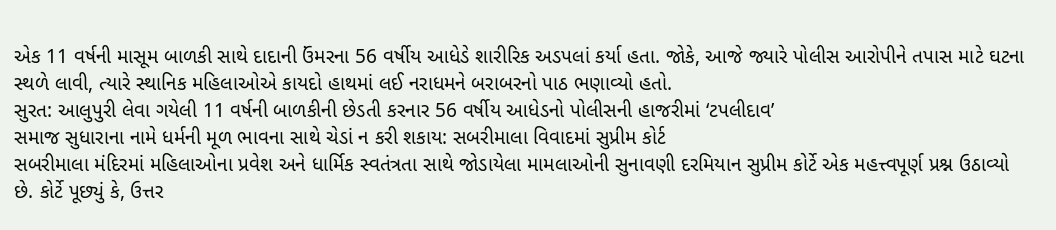એક 11 વર્ષની માસૂમ બાળકી સાથે દાદાની ઉંમરના 56 વર્ષીય આધેડે શારીરિક અડપલાં કર્યા હતા. જોકે, આજે જ્યારે પોલીસ આરોપીને તપાસ માટે ઘટના સ્થળે લાવી, ત્યારે સ્થાનિક મહિલાઓએ કાયદો હાથમાં લઈ નરાધમને બરાબરનો પાઠ ભણાવ્યો હતો.
સુરત: આલુપુરી લેવા ગયેલી 11 વર્ષની બાળકીની છેડતી કરનાર 56 વર્ષીય આધેડનો પોલીસની હાજરીમાં ‘ટપલીદાવ’
સમાજ સુધારાના નામે ધર્મની મૂળ ભાવના સાથે ચેડાં ન કરી શકાય: સબરીમાલા વિવાદમાં સુપ્રીમ કોર્ટ
સબરીમાલા મંદિરમાં મહિલાઓના પ્રવેશ અને ધાર્મિક સ્વતંત્રતા સાથે જોડાયેલા મામલાઓની સુનાવણી દરમિયાન સુપ્રીમ કોર્ટે એક મહત્ત્વપૂર્ણ પ્રશ્ન ઉઠાવ્યો છે. કોર્ટે પૂછ્યું કે, ઉત્તર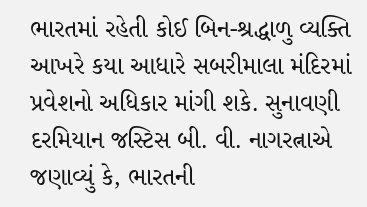ભારતમાં રહેતી કોઈ બિન-શ્રદ્ધાળુ વ્યક્તિ આખરે કયા આધારે સબરીમાલા મંદિરમાં પ્રવેશનો અધિકાર માંગી શકે. સુનાવણી દરમિયાન જસ્ટિસ બી. વી. નાગરત્નાએ જણાવ્યું કે, ભારતની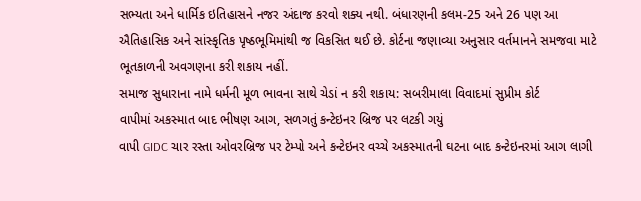સભ્યતા અને ધાર્મિક ઇતિહાસને નજર અંદાજ કરવો શક્ય નથી. બંધારણની કલમ-25 અને 26 પણ આ ઐતિહાસિક અને સાંસ્કૃતિક પૃષ્ઠભૂમિમાંથી જ વિકસિત થઈ છે. કોર્ટના જણાવ્યા અનુસાર વર્તમાનને સમજવા માટે ભૂતકાળની અવગણના કરી શકાય નહીં.
સમાજ સુધારાના નામે ધર્મની મૂળ ભાવના સાથે ચેડાં ન કરી શકાય: સબરીમાલા વિવાદમાં સુપ્રીમ કોર્ટ
વાપીમાં અકસ્માત બાદ ભીષણ આગ, સળગતું કન્ટેઇનર બ્રિજ પર લટકી ગયું
વાપી GIDC ચાર રસ્તા ઓવરબ્રિજ પર ટેમ્પો અને કન્ટેઇનર વચ્ચે અકસ્માતની ઘટના બાદ કન્ટેઇનરમાં આગ લાગી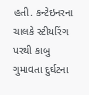હતી. કન્ટેઇનરના ચાલકે સ્ટીયરિંગ પરથી કાબુ ગુમાવતા દુર્ઘટના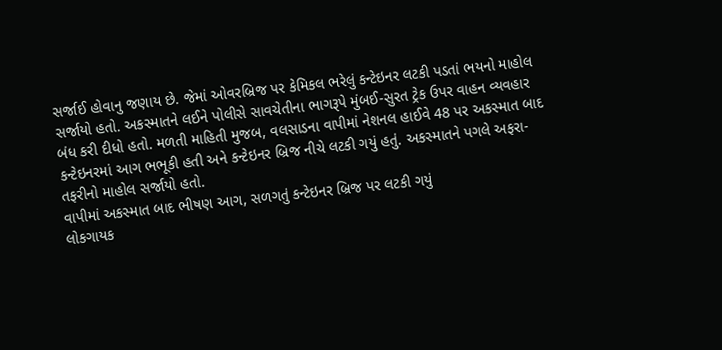સર્જાઈ હોવાનુ જણાય છે. જેમાં ઓવરબ્રિજ પર કેમિકલ ભરેલું કન્ટેઇનર લટકી પડતાં ભયનો માહોલ સર્જાયો હતો. અકસ્માતને લઈને પોલીસે સાવચેતીના ભાગરૂપે મુંબઈ-સુરત ટ્રેક ઉપર વાહન વ્યવહાર બંધ કરી દીધો હતો. મળતી માહિતી મુજબ, વલસાડના વાપીમાં નેશનલ હાઈવે 48 પર અકસ્માત બાદ કન્ટેઇનરમાં આગ ભભૂકી હતી અને કન્ટેઇનર બ્રિજ નીચે લટકી ગયું હતું. અકસ્માતને પગલે અફરા-તફરીનો માહોલ સર્જાયો હતો.
વાપીમાં અકસ્માત બાદ ભીષણ આગ, સળગતું કન્ટેઇનર બ્રિજ પર લટકી ગયું
લોકગાયક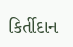કિર્તીદાન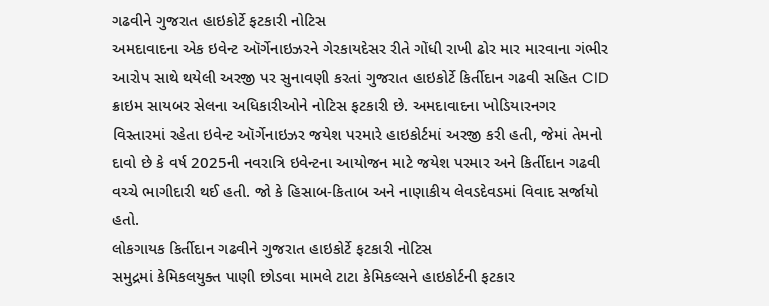ગઢવીને ગુજરાત હાઇકોર્ટે ફટકારી નોટિસ
અમદાવાદના એક ઇવેન્ટ ઑર્ગેનાઇઝરને ગેરકાયદેસર રીતે ગોંધી રાખી ઢોર માર મારવાના ગંભીર આરોપ સાથે થયેલી અરજી પર સુનાવણી કરતાં ગુજરાત હાઇકોર્ટે કિર્તીદાન ગઢવી સહિત CID ક્રાઇમ સાયબર સેલના અધિકારીઓને નોટિસ ફટકારી છે. અમદાવાદના ખોડિયારનગર વિસ્તારમાં રહેતા ઇવેન્ટ ઑર્ગેનાઇઝર જયેશ પરમારે હાઇકોર્ટમાં અરજી કરી હતી, જેમાં તેમનો દાવો છે કે વર્ષ 2025ની નવરાત્રિ ઇવેન્ટના આયોજન માટે જયેશ પરમાર અને કિર્તીદાન ગઢવી વચ્ચે ભાગીદારી થઈ હતી. જો કે હિસાબ-કિતાબ અને નાણાકીય લેવડદેવડમાં વિવાદ સર્જાયો હતો.
લોકગાયક કિર્તીદાન ગઢવીને ગુજરાત હાઇકોર્ટે ફટકારી નોટિસ
સમુદ્રમાં કેમિકલયુક્ત પાણી છોડવા મામલે ટાટા કેમિકલ્સને હાઇકોર્ટની ફટકાર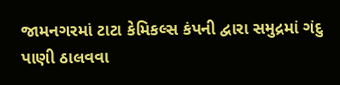જામનગરમાં ટાટા કેમિકલ્સ કંપની દ્વારા સમુદ્રમાં ગંદુ પાણી ઠાલવવા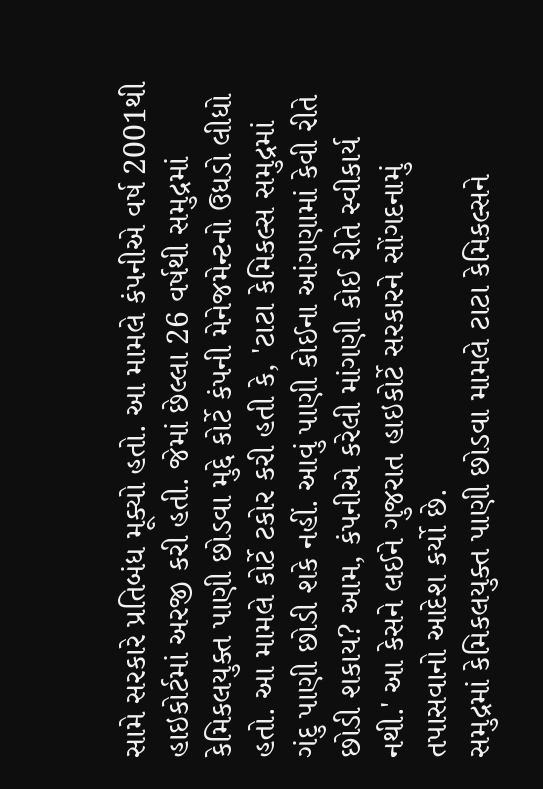સામે સરકારે પ્રતિબંધ મૂક્યો હતો. આ મામલે કંપનીએ વર્ષ 2001થી હાઇકોર્ટમાં અરજી કરી હતી. જેમાં છેલ્લા 26 વર્ષથી સમુદ્રમાં કેમિકલયુક્ત પાણી છોડવા મુદ્દે કોર્ટે કંપની મેનેજમેન્ટનો ઉધડો લીધો હતો. આ મામલે કોર્ટે ટકોર કરી હતી કે, 'ટાટા કેમિકલ્સ સમુદ્રમાં ગંદુ પાણી છોડી શકે નહીં. આવું પાણી કોઈના આંગણામાં કેવી રીતે છોડી શકાય? આમ, કંપનીએ કરેલી માંગણી કોઈ રીતે સ્વીકાર્ય નથી.' આ કેસને લઈને ગુજરાત હાઇકોર્ટે સરકારને સોંગદનામું તપાસવાનો આદેશ કર્યો છે.
સમુદ્રમાં કેમિકલયુક્ત પાણી છોડવા મામલે ટાટા કેમિકલ્સને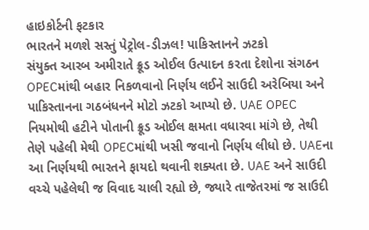હાઇકોર્ટની ફટકાર
ભારતને મળશે સસ્તું પેટ્રોલ-ડીઝલ! પાકિસ્તાનને ઝટકો
સંયુક્ત આરબ અમીરાતે ક્રૂડ ઓઈલ ઉત્પાદન કરતા દેશોના સંગઠન OPECમાંથી બહાર નિકળવાનો નિર્ણય લઈને સાઉદી અરેબિયા અને પાકિસ્તાનના ગઠબંધનને મોટો ઝટકો આપ્યો છે. UAE OPEC નિયમોથી હટીને પોતાની ક્રૂડ ઓઈલ ક્ષમતા વધારવા માંગે છે, તેથી તેણે પહેલી મેથી OPECમાંથી ખસી જવાનો નિર્ણય લીધો છે. UAEના આ નિર્ણયથી ભારતને ફાયદો થવાની શક્યતા છે. UAE અને સાઉદી વચ્ચે પહેલેથી જ વિવાદ ચાલી રહ્યો છે, જ્યારે તાજેતરમાં જ સાઉદી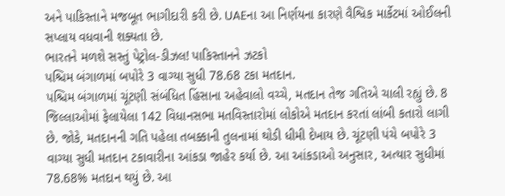અને પાકિસ્તાને મજબૂત ભાગીદારી કરી છે. UAEના આ નિર્ણયના કારણે વૈશ્વિક માર્કેટમાં ઓઈલની સપ્લાય વધવાની શક્યતા છે.
ભારતને મળશે સસ્તું પેટ્રોલ-ડીઝલ! પાકિસ્તાનને ઝટકો
પશ્ચિમ બંગાળમાં બપોરે 3 વાગ્યા સુધી 78.68 ટકા મતદાન.
પશ્ચિમ બંગાળમાં ચૂંટણી સંબંધિત હિંસાના અહેવાલો વચ્ચે, મતદાન તેજ ગતિએ ચાલી રહ્યું છે. 8 જિલ્લાઓમાં ફેલાયેલા 142 વિધાનસભા મતવિસ્તારોમાં લોકોએ મતદાન કરતાં લાંબી કતારો લાગી છે. જોકે, મતદાનની ગતિ પહેલા તબક્કાની તુલનામાં થોડી ધીમી દેખાય છે. ચૂંટણી પંચે બપોરે 3 વાગ્યા સુધી મતદાન ટકાવારીના આંકડા જાહેર કર્યા છે. આ આંકડાઓ અનુસાર, અત્યાર સુધીમાં 78.68% મતદાન થયું છે. આ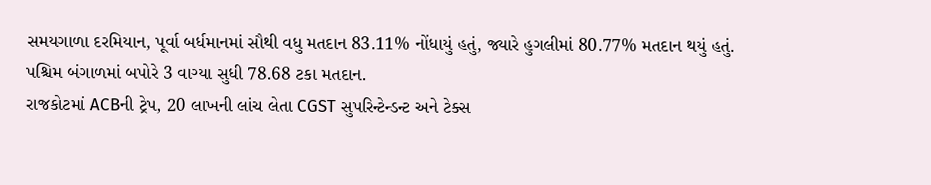સમયગાળા દરમિયાન, પૂર્વા બર્ધમાનમાં સૌથી વધુ મતદાન 83.11% નોંધાયું હતું, જ્યારે હુગલીમાં 80.77% મતદાન થયું હતું.
પશ્ચિમ બંગાળમાં બપોરે 3 વાગ્યા સુધી 78.68 ટકા મતદાન.
રાજકોટમાં ACBની ટ્રેપ, 20 લાખની લાંચ લેતા CGST સુપરિન્ટેન્ડન્ટ અને ટેક્સ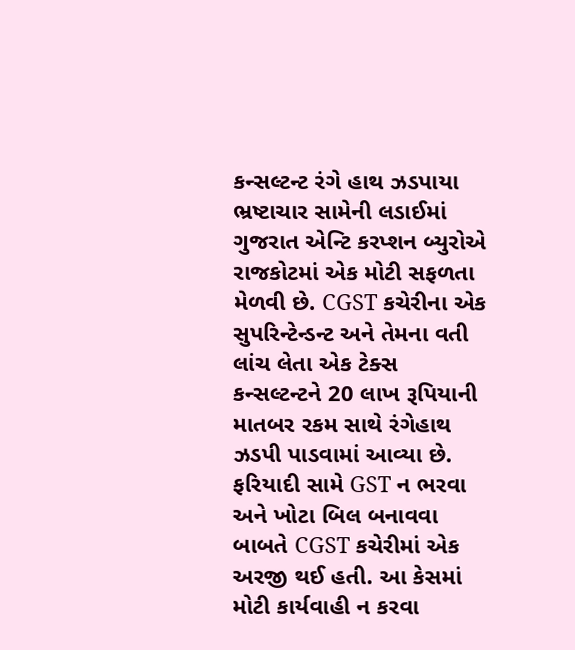કન્સલ્ટન્ટ રંગે હાથ ઝડપાયા
ભ્રષ્ટાચાર સામેની લડાઈમાં ગુજરાત એન્ટિ કરપ્શન બ્યુરોએ રાજકોટમાં એક મોટી સફળતા મેળવી છે. CGST કચેરીના એક સુપરિન્ટેન્ડન્ટ અને તેમના વતી લાંચ લેતા એક ટેક્સ કન્સલ્ટન્ટને 20 લાખ રૂપિયાની માતબર રકમ સાથે રંગેહાથ ઝડપી પાડવામાં આવ્યા છે. ફરિયાદી સામે GST ન ભરવા અને ખોટા બિલ બનાવવા બાબતે CGST કચેરીમાં એક અરજી થઈ હતી. આ કેસમાં મોટી કાર્યવાહી ન કરવા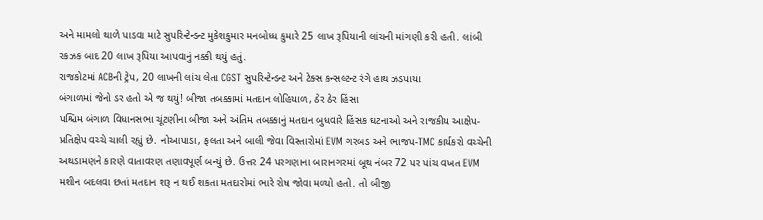અને મામલો થાળે પાડવા માટે સુપરિન્ટેન્ડન્ટ મુકેશકુમાર મનબોધ્ધ કુમારે 25 લાખ રૂપિયાની લાંચની માંગણી કરી હતી. લાંબી રકઝક બાદ 20 લાખ રૂપિયા આપવાનું નક્કી થયું હતું.
રાજકોટમાં ACBની ટ્રેપ, 20 લાખની લાંચ લેતા CGST સુપરિન્ટેન્ડન્ટ અને ટેક્સ કન્સલ્ટન્ટ રંગે હાથ ઝડપાયા
બંગાળમાં જેનો ડર હતો એ જ થયું! બીજા તબક્કામાં મતદાન લોહિયાળ, ઠેર ઠેર હિંસા
પશ્ચિમ બંગાળ વિધાનસભા ચૂંટણીના બીજા અને અંતિમ તબક્કાનું મતદાન બુધવારે હિંસક ઘટનાઓ અને રાજકીય આક્ષેપ-પ્રતિક્ષેપ વચ્ચે ચાલી રહ્યું છે. નોઆપાડા, ફલતા અને બાલી જેવા વિસ્તારોમાં EVM ગરબડ અને ભાજપ-TMC કાર્યકરો વચ્ચેની અથડામણને કારણે વાતાવરણ તણાવપૂર્ણ બન્યું છે. ઉત્તર 24 પરગણાના બારાનગરમાં બૂથ નંબર 72 પર પાંચ વખત EVM મશીન બદલવા છતાં મતદાન શરૂ ન થઈ શકતા મતદારોમાં ભારે રોષ જોવા મળ્યો હતો. તો બીજી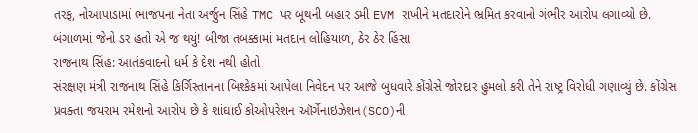તરફ, નોઆપાડામાં ભાજપના નેતા અર્જુન સિંહે TMC પર બૂથની બહાર ડમી EVM રાખીને મતદારોને ભ્રમિત કરવાનો ગંભીર આરોપ લગાવ્યો છે.
બંગાળમાં જેનો ડર હતો એ જ થયું! બીજા તબક્કામાં મતદાન લોહિયાળ, ઠેર ઠેર હિંસા
રાજનાથ સિંહ: આતંકવાદનો ધર્મ કે દેશ નથી હોતો
સંરક્ષણ મંત્રી રાજનાથ સિંહે કિર્ગિસ્તાનના બિશ્કેકમાં આપેલા નિવેદન પર આજે બુધવારે કોંગ્રેસે જોરદાર હુમલો કરી તેને રાષ્ટ્ર વિરોધી ગણાવ્યું છે. કોંગ્રેસ પ્રવક્તા જયરામ રમેશનો આરોપ છે કે શાંઘાઈ કોઓપરેશન ઑર્ગેનાઇઝેશન(SCO)ની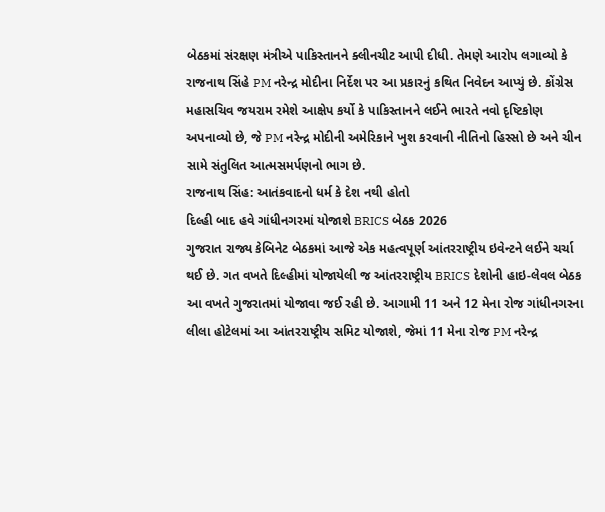બેઠકમાં સંરક્ષણ મંત્રીએ પાકિસ્તાનને ક્લીનચીટ આપી દીધી. તેમણે આરોપ લગાવ્યો કે રાજનાથ સિંહે PM નરેન્દ્ર મોદીના નિર્દેશ પર આ પ્રકારનું કથિત નિવેદન આપ્યું છે. કોંગ્રેસ મહાસચિવ જયરામ રમેશે આક્ષેપ કર્યો કે પાકિસ્તાનને લઈને ભારતે નવો દૃષ્ટિકોણ અપનાવ્યો છે, જે PM નરેન્દ્ર મોદીની અમેરિકાને ખુશ કરવાની નીતિનો હિસ્સો છે અને ચીન સામે સંતુલિત આત્મસમર્પણનો ભાગ છે.
રાજનાથ સિંહ: આતંકવાદનો ધર્મ કે દેશ નથી હોતો
દિલ્હી બાદ હવે ગાંધીનગરમાં યોજાશે BRICS બેઠક 2026
ગુજરાત રાજ્ય કેબિનેટ બેઠકમાં આજે એક મહત્વપૂર્ણ આંતરરાષ્ટ્રીય ઇવેન્ટને લઈને ચર્ચા થઈ છે. ગત વખતે દિલ્હીમાં યોજાયેલી જ આંતરરાષ્ટ્રીય BRICS દેશોની હાઇ-લેવલ બેઠક આ વખતે ગુજરાતમાં યોજાવા જઈ રહી છે. આગામી 11 અને 12 મેના રોજ ગાંધીનગરના લીલા હોટેલમાં આ આંતરરાષ્ટ્રીય સમિટ યોજાશે, જેમાં 11 મેના રોજ PM નરેન્દ્ર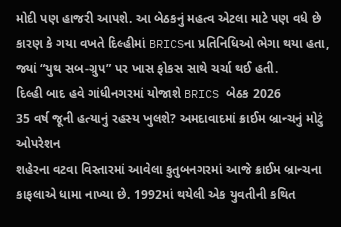મોદી પણ હાજરી આપશે. આ બેઠકનું મહત્વ એટલા માટે પણ વધે છે કારણ કે ગયા વખતે દિલ્હીમાં BRICSના પ્રતિનિધિઓ ભેગા થયા હતા, જ્યાં “યુથ સબ-ગ્રુપ” પર ખાસ ફોકસ સાથે ચર્ચા થઈ હતી.
દિલ્હી બાદ હવે ગાંધીનગરમાં યોજાશે BRICS બેઠક 2026
35 વર્ષ જૂની હત્યાનું રહસ્ય ખુલશે? અમદાવાદમાં ક્રાઈમ બ્રાન્ચનું મોટું ઓપરેશન
શહેરના વટવા વિસ્તારમાં આવેલા કુતુબનગરમાં આજે ક્રાઈમ બ્રાન્ચના કાફલાએ ધામા નાખ્યા છે. 1992માં થયેલી એક યુવતીની કથિત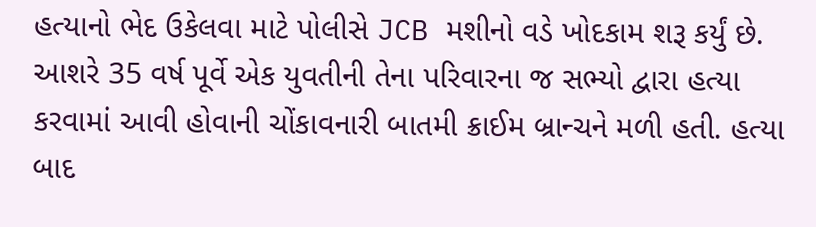હત્યાનો ભેદ ઉકેલવા માટે પોલીસે JCB મશીનો વડે ખોદકામ શરૂ કર્યું છે. આશરે 35 વર્ષ પૂર્વે એક યુવતીની તેના પરિવારના જ સભ્યો દ્વારા હત્યા કરવામાં આવી હોવાની ચોંકાવનારી બાતમી ક્રાઈમ બ્રાન્ચને મળી હતી. હત્યા બાદ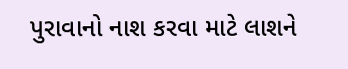પુરાવાનો નાશ કરવા માટે લાશને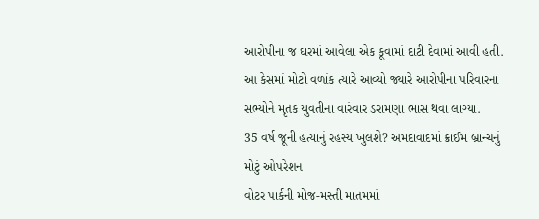આરોપીના જ ઘરમાં આવેલા એક કૂવામાં દાટી દેવામાં આવી હતી. આ કેસમાં મોટો વળાંક ત્યારે આવ્યો જ્યારે આરોપીના પરિવારના સભ્યોને મૃતક યુવતીના વારંવાર ડરામણા ભાસ થવા લાગ્યા.
35 વર્ષ જૂની હત્યાનું રહસ્ય ખુલશે? અમદાવાદમાં ક્રાઈમ બ્રાન્ચનું મોટું ઓપરેશન
વોટર પાર્કની મોજ-મસ્તી માતમમાં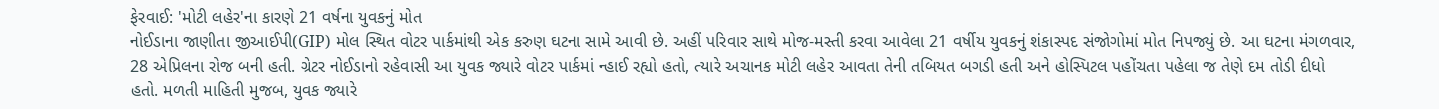ફેરવાઈ: 'મોટી લહેર'ના કારણે 21 વર્ષના યુવકનું મોત
નોઈડાના જાણીતા જીઆઈપી(GIP) મોલ સ્થિત વોટર પાર્કમાંથી એક કરુણ ઘટના સામે આવી છે. અહીં પરિવાર સાથે મોજ-મસ્તી કરવા આવેલા 21 વર્ષીય યુવકનું શંકાસ્પદ સંજોગોમાં મોત નિપજ્યું છે. આ ઘટના મંગળવાર, 28 એપ્રિલના રોજ બની હતી. ગ્રેટર નોઈડાનો રહેવાસી આ યુવક જ્યારે વોટર પાર્કમાં ન્હાઈ રહ્યો હતો, ત્યારે અચાનક મોટી લહેર આવતા તેની તબિયત બગડી હતી અને હોસ્પિટલ પહોંચતા પહેલા જ તેણે દમ તોડી દીધો હતો. મળતી માહિતી મુજબ, યુવક જ્યારે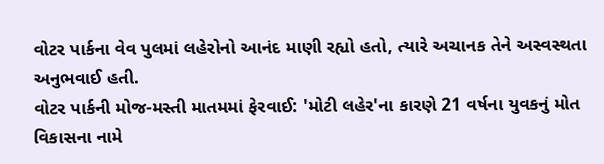વોટર પાર્કના વેવ પુલમાં લહેરોનો આનંદ માણી રહ્યો હતો, ત્યારે અચાનક તેને અસ્વસ્થતા અનુભવાઈ હતી.
વોટર પાર્કની મોજ-મસ્તી માતમમાં ફેરવાઈ: 'મોટી લહેર'ના કારણે 21 વર્ષના યુવકનું મોત
વિકાસના નામે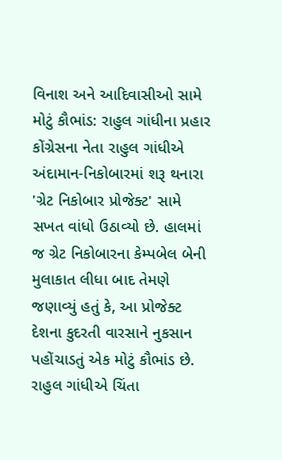વિનાશ અને આદિવાસીઓ સામે મોટું કૌભાંડ: રાહુલ ગાંધીના પ્રહાર
કોંગ્રેસના નેતા રાહુલ ગાંધીએ અંદામાન-નિકોબારમાં શરૂ થનારા 'ગ્રેટ નિકોબાર પ્રોજેક્ટ' સામે સખત વાંધો ઉઠાવ્યો છે. હાલમાં જ ગ્રેટ નિકોબારના કેમ્પબેલ બેની મુલાકાત લીધા બાદ તેમણે જણાવ્યું હતું કે, આ પ્રોજેક્ટ દેશના કુદરતી વારસાને નુકસાન પહોંચાડતું એક મોટું કૌભાંડ છે. રાહુલ ગાંધીએ ચિંતા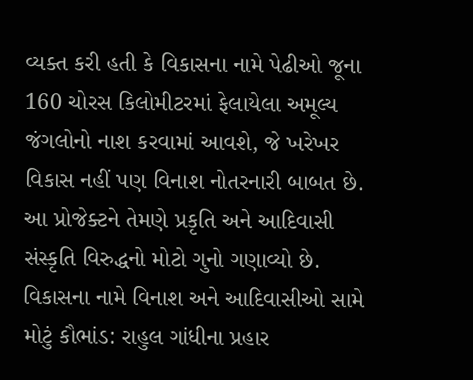વ્યક્ત કરી હતી કે વિકાસના નામે પેઢીઓ જૂના 160 ચોરસ કિલોમીટરમાં ફેલાયેલા અમૂલ્ય જંગલોનો નાશ કરવામાં આવશે, જે ખરેખર વિકાસ નહીં પણ વિનાશ નોતરનારી બાબત છે. આ પ્રોજેક્ટને તેમણે પ્રકૃતિ અને આદિવાસી સંસ્કૃતિ વિરુદ્ધનો મોટો ગુનો ગણાવ્યો છે.
વિકાસના નામે વિનાશ અને આદિવાસીઓ સામે મોટું કૌભાંડ: રાહુલ ગાંધીના પ્રહાર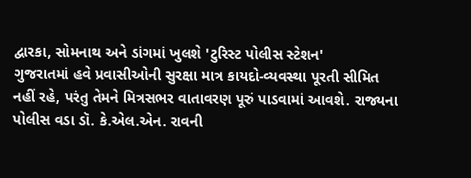દ્વારકા, સોમનાથ અને ડાંગમાં ખુલશે 'ટુરિસ્ટ પોલીસ સ્ટેશન'
ગુજરાતમાં હવે પ્રવાસીઓની સુરક્ષા માત્ર કાયદો-વ્યવસ્થા પૂરતી સીમિત નહીં રહે, પરંતુ તેમને મિત્રસભર વાતાવરણ પૂરું પાડવામાં આવશે. રાજ્યના પોલીસ વડા ડૉ. કે.એલ.એન. રાવની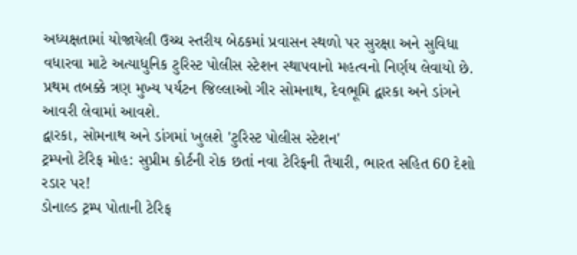અધ્યક્ષતામાં યોજાયેલી ઉચ્ચ સ્તરીય બેઠકમાં પ્રવાસન સ્થળો પર સુરક્ષા અને સુવિધા વધારવા માટે અત્યાધુનિક ટુરિસ્ટ પોલીસ સ્ટેશન સ્થાપવાનો મહત્વનો નિર્ણય લેવાયો છે. પ્રથમ તબક્કે ત્રણ મુખ્ય પર્યટન જિલ્લાઓ ગીર સોમનાથ, દેવભૂમિ દ્વારકા અને ડાંગને આવરી લેવામાં આવશે.
દ્વારકા, સોમનાથ અને ડાંગમાં ખુલશે 'ટુરિસ્ટ પોલીસ સ્ટેશન'
ટ્રમ્પનો ટેરિફ મોહ: સુપ્રીમ કોર્ટની રોક છતાં નવા ટેરિફની તૈયારી, ભારત સહિત 60 દેશો રડાર પર!
ડોનાલ્ડ ટ્રમ્પ પોતાની ટેરિફ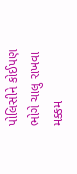પોલિસીને કોઈપણ ભોગે ચાલુ રાખવા મક્કમ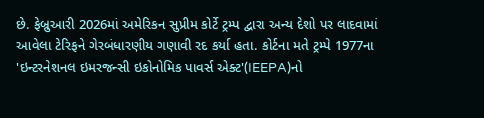છે. ફેબ્રુઆરી 2026માં અમેરિકન સુપ્રીમ કોર્ટે ટ્રમ્પ દ્વારા અન્ય દેશો પર લાદવામાં આવેલા ટેરિફને ગેરબંધારણીય ગણાવી રદ કર્યા હતા. કોર્ટના મતે ટ્રમ્પે 1977ના 'ઇન્ટરનેશનલ ઇમરજન્સી ઇકોનોમિક પાવર્સ એક્ટ'(IEEPA)નો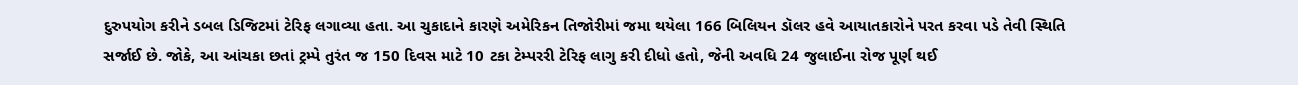દુરુપયોગ કરીને ડબલ ડિજિટમાં ટેરિફ લગાવ્યા હતા. આ ચુકાદાને કારણે અમેરિકન તિજોરીમાં જમા થયેલા 166 બિલિયન ડૉલર હવે આયાતકારોને પરત કરવા પડે તેવી સ્થિતિ સર્જાઈ છે. જોકે, આ આંચકા છતાં ટ્રમ્પે તુરંત જ 150 દિવસ માટે 10 ટકા ટેમ્પરરી ટેરિફ લાગુ કરી દીધો હતો, જેની અવધિ 24 જુલાઈના રોજ પૂર્ણ થઈ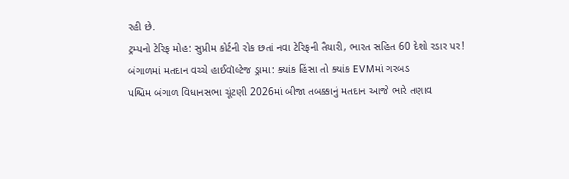રહી છે.
ટ્રમ્પનો ટેરિફ મોહ: સુપ્રીમ કોર્ટની રોક છતાં નવા ટેરિફની તૈયારી, ભારત સહિત 60 દેશો રડાર પર!
બંગાળમાં મતદાન વચ્ચે હાઈવૉલ્ટેજ ડ્રામા: ક્યાંક હિંસા તો ક્યાંક EVMમાં ગરબડ
પશ્ચિમ બંગાળ વિધાનસભા ચૂંટણી 2026માં બીજા તબક્કાનું મતદાન આજે ભારે તણાવ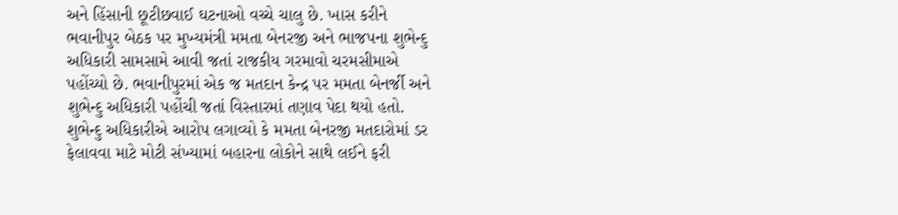અને હિંસાની છૂટીછવાઈ ઘટનાઓ વચ્ચે ચાલુ છે. ખાસ કરીને ભવાનીપુર બેઠક પર મુખ્યમંત્રી મમતા બેનરજી અને ભાજપના શુભેન્દુ અધિકારી સામસામે આવી જતાં રાજકીય ગરમાવો ચરમસીમાએ પહોંચ્યો છે. ભવાનીપુરમાં એક જ મતદાન કેન્દ્ર પર મમતા બેનર્જી અને શુભેન્દુ અધિકારી પહોંચી જતાં વિસ્તારમાં તણાવ પેદા થયો હતો. શુભેન્દુ અધિકારીએ આરોપ લગાવ્યો કે મમતા બેનરજી મતદારોમાં ડર ફેલાવવા માટે મોટી સંખ્યામાં બહારના લોકોને સાથે લઈને ફરી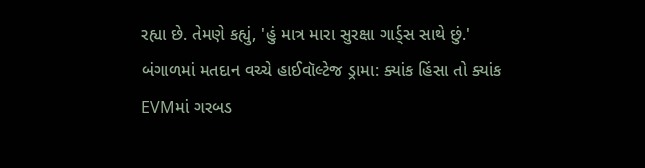રહ્યા છે. તેમણે કહ્યું, 'હું માત્ર મારા સુરક્ષા ગાર્ડ્સ સાથે છું.'
બંગાળમાં મતદાન વચ્ચે હાઈવૉલ્ટેજ ડ્રામા: ક્યાંક હિંસા તો ક્યાંક EVMમાં ગરબડ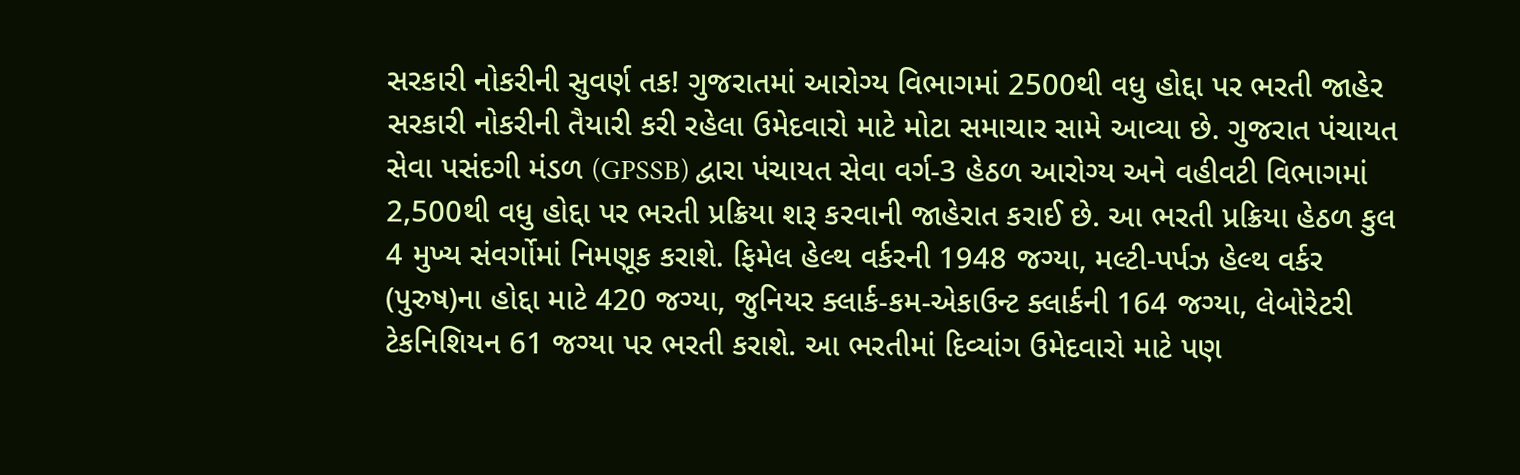સરકારી નોકરીની સુવર્ણ તક! ગુજરાતમાં આરોગ્ય વિભાગમાં 2500થી વધુ હોદ્દા પર ભરતી જાહેર
સરકારી નોકરીની તૈયારી કરી રહેલા ઉમેદવારો માટે મોટા સમાચાર સામે આવ્યા છે. ગુજરાત પંચાયત સેવા પસંદગી મંડળ (GPSSB) દ્વારા પંચાયત સેવા વર્ગ-3 હેઠળ આરોગ્ય અને વહીવટી વિભાગમાં 2,500થી વધુ હોદ્દા પર ભરતી પ્રક્રિયા શરૂ કરવાની જાહેરાત કરાઈ છે. આ ભરતી પ્રક્રિયા હેઠળ કુલ 4 મુખ્ય સંવર્ગોમાં નિમણૂક કરાશે. ફિમેલ હેલ્થ વર્કરની 1948 જગ્યા, મલ્ટી-પર્પઝ હેલ્થ વર્કર (પુરુષ)ના હોદ્દા માટે 420 જગ્યા, જુનિયર ક્લાર્ક-કમ-એકાઉન્ટ ક્લાર્કની 164 જગ્યા, લેબોરેટરી ટેકનિશિયન 61 જગ્યા પર ભરતી કરાશે. આ ભરતીમાં દિવ્યાંગ ઉમેદવારો માટે પણ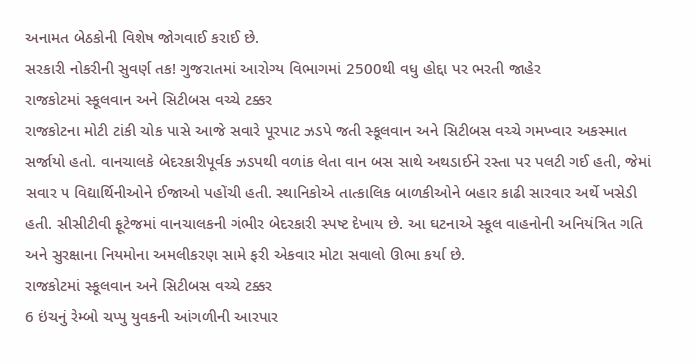અનામત બેઠકોની વિશેષ જોગવાઈ કરાઈ છે.
સરકારી નોકરીની સુવર્ણ તક! ગુજરાતમાં આરોગ્ય વિભાગમાં 2500થી વધુ હોદ્દા પર ભરતી જાહેર
રાજકોટમાં સ્કૂલવાન અને સિટીબસ વચ્ચે ટક્કર
રાજકોટના મોટી ટાંકી ચોક પાસે આજે સવારે પૂરપાટ ઝડપે જતી સ્કૂલવાન અને સિટીબસ વચ્ચે ગમખ્વાર અકસ્માત સર્જાયો હતો. વાનચાલકે બેદરકારીપૂર્વક ઝડપથી વળાંક લેતા વાન બસ સાથે અથડાઈને રસ્તા પર પલટી ગઈ હતી, જેમાં સવાર ૫ વિદ્યાર્થિનીઓને ઈજાઓ પહોંચી હતી. સ્થાનિકોએ તાત્કાલિક બાળકીઓને બહાર કાઢી સારવાર અર્થે ખસેડી હતી. સીસીટીવી ફૂટેજમાં વાનચાલકની ગંભીર બેદરકારી સ્પષ્ટ દેખાય છે. આ ઘટનાએ સ્કૂલ વાહનોની અનિયંત્રિત ગતિ અને સુરક્ષાના નિયમોના અમલીકરણ સામે ફરી એકવાર મોટા સવાલો ઊભા કર્યા છે.
રાજકોટમાં સ્કૂલવાન અને સિટીબસ વચ્ચે ટક્કર
6 ઇંચનું રેમ્બો ચપ્પુ યુવકની આંગળીની આરપાર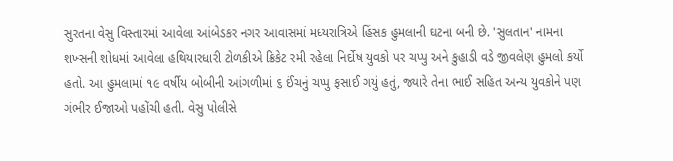સુરતના વેસુ વિસ્તારમાં આવેલા આંબેડકર નગર આવાસમાં મધ્યરાત્રિએ હિંસક હુમલાની ઘટના બની છે. 'સુલતાન' નામના શખ્સની શોધમાં આવેલા હથિયારધારી ટોળકીએ ક્રિકેટ રમી રહેલા નિર્દોષ યુવકો પર ચપ્પુ અને કુહાડી વડે જીવલેણ હુમલો કર્યો હતો. આ હુમલામાં ૧૯ વર્ષીય બોબીની આંગળીમાં ૬ ઈંચનું ચપ્પુ ફસાઈ ગયું હતું, જ્યારે તેના ભાઈ સહિત અન્ય યુવકોને પણ ગંભીર ઈજાઓ પહોંચી હતી. વેસુ પોલીસે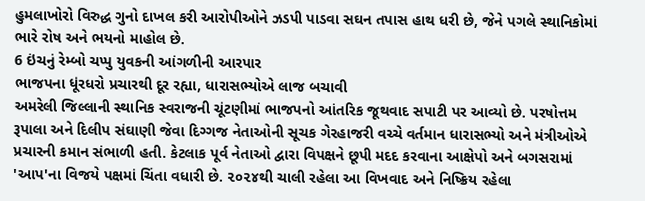હુમલાખોરો વિરુદ્ધ ગુનો દાખલ કરી આરોપીઓને ઝડપી પાડવા સઘન તપાસ હાથ ધરી છે, જેને પગલે સ્થાનિકોમાં ભારે રોષ અને ભયનો માહોલ છે.
6 ઇંચનું રેમ્બો ચપ્પુ યુવકની આંગળીની આરપાર
ભાજપના ધૂંરધરો પ્રચારથી દૂર રહ્યા, ધારાસભ્યોએ લાજ બચાવી
અમરેલી જિલ્લાની સ્થાનિક સ્વરાજની ચૂંટણીમાં ભાજપનો આંતરિક જૂથવાદ સપાટી પર આવ્યો છે. પરષોત્તમ રૂપાલા અને દિલીપ સંઘાણી જેવા દિગ્ગજ નેતાઓની સૂચક ગેરહાજરી વચ્ચે વર્તમાન ધારાસભ્યો અને મંત્રીઓએ પ્રચારની કમાન સંભાળી હતી. કેટલાક પૂર્વ નેતાઓ દ્વારા વિપક્ષને છૂપી મદદ કરવાના આક્ષેપો અને બગસરામાં 'આપ'ના વિજયે પક્ષમાં ચિંતા વધારી છે. ૨૦૨૪થી ચાલી રહેલા આ વિખવાદ અને નિષ્ક્રિય રહેલા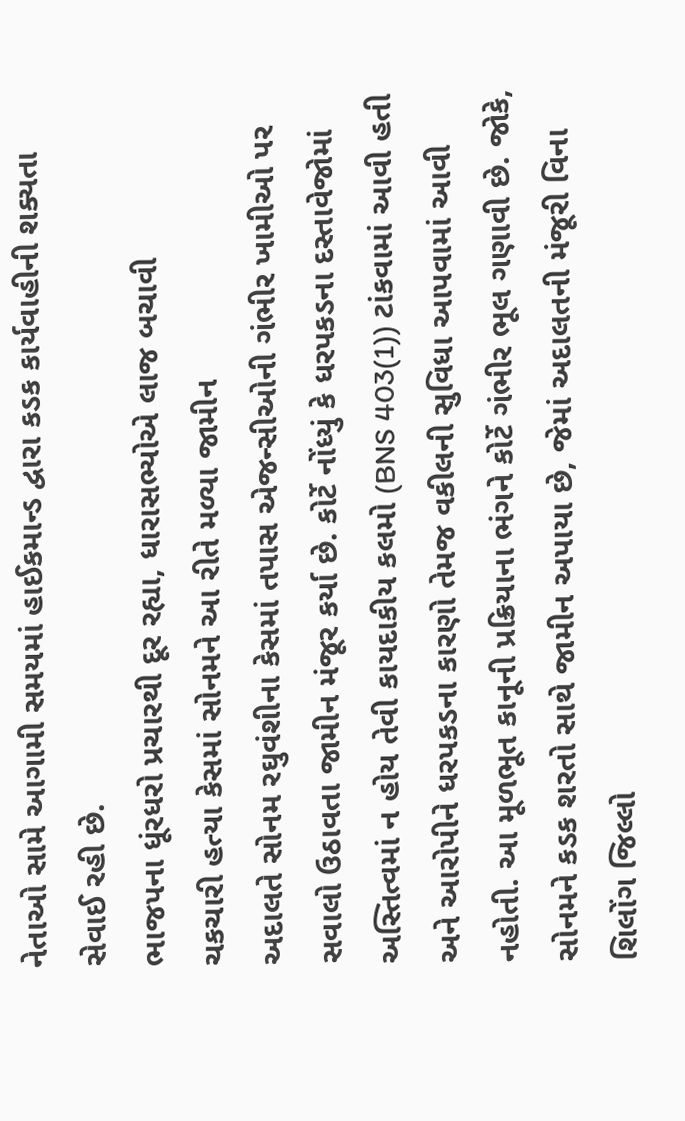નેતાઓ સામે આગામી સમયમાં હાઈકમાન્ડ દ્વારા કડક કાર્યવાહીની શક્યતા સેવાઈ રહી છે.
ભાજપના ધૂંરધરો પ્રચારથી દૂર રહ્યા, ધારાસભ્યોએ લાજ બચાવી
ચકચારી હત્યા કેસમાં સોનમને આ રીતે મળ્યા જામીન
અદાલતે સોનમ રઘુવંશીના કેસમાં તપાસ એજન્સીઓની ગંભીર ખામીઓ પર સવાલો ઉઠાવતા જામીન મંજૂર કર્યા છે. કોર્ટે નોંધ્યું કે ધરપકડના દસ્તાવેજોમાં અસ્તિત્વમાં ન હોય તેવી કાયદાકીય કલમો (BNS 403(1)) ટાંકવામાં આવી હતી અને આરોપીને ધરપકડના કારણો તેમજ વકીલની સુવિધા આપવામાં આવી નહોતી. આ મૂળભૂત કાનૂની પ્રક્રિયાના ભંગને કોર્ટે ગંભીર ભૂલ ગણાવી છે. જોકે, સોનમને કડક શરતો સાથે જામીન અપાયા છે, જેમાં અદાલતની મંજૂરી વિના શિલોંગ જિલ્લો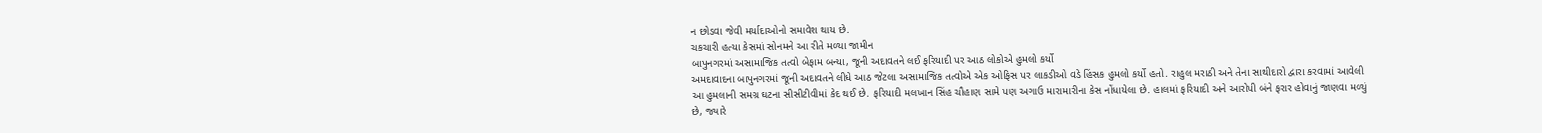ન છોડવા જેવી મર્યાદાઓનો સમાવેશ થાય છે.
ચકચારી હત્યા કેસમાં સોનમને આ રીતે મળ્યા જામીન
બાપુનગરમાં અસામાજિક તત્વો બેફામ બન્યા, જૂની અદાવતને લઈ ફરિયાદી પર આઠ લોકોએ હુમલો કર્યો
અમદાવાદના બાપુનગરમાં જૂની અદાવતને લીધે આઠ જેટલા અસામાજિક તત્વોએ એક ઓફિસ પર લાકડીઓ વડે હિંસક હુમલો કર્યો હતો. રાહુલ મરાઠી અને તેના સાથીદારો દ્વારા કરવામાં આવેલી આ હુમલાની સમગ્ર ઘટના સીસીટીવીમાં કેદ થઈ છે. ફરિયાદી મલખાન સિંહ ચૌહાણ સામે પણ અગાઉ મારામારીના કેસ નોંધાયેલા છે. હાલમાં ફરિયાદી અને આરોપી બંને ફરાર હોવાનું જાણવા મળ્યું છે, જ્યારે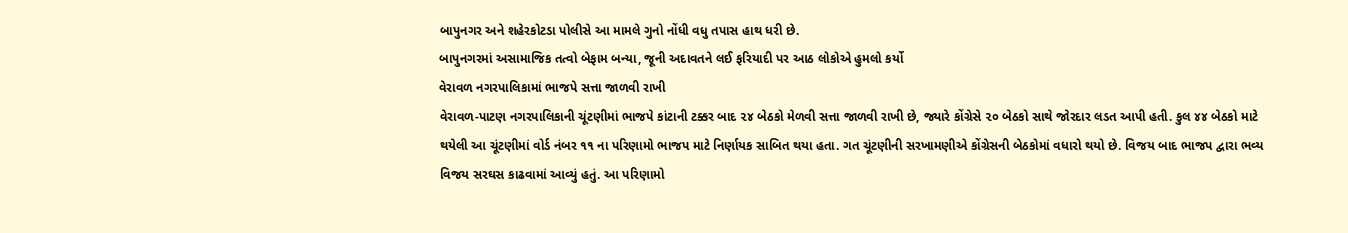બાપુનગર અને શહેરકોટડા પોલીસે આ મામલે ગુનો નોંધી વધુ તપાસ હાથ ધરી છે.
બાપુનગરમાં અસામાજિક તત્વો બેફામ બન્યા, જૂની અદાવતને લઈ ફરિયાદી પર આઠ લોકોએ હુમલો કર્યો
વેરાવળ નગરપાલિકામાં ભાજપે સત્તા જાળવી રાખી
વેરાવળ-પાટણ નગરપાલિકાની ચૂંટણીમાં ભાજપે કાંટાની ટક્કર બાદ ૨૪ બેઠકો મેળવી સત્તા જાળવી રાખી છે, જ્યારે કોંગ્રેસે ૨૦ બેઠકો સાથે જોરદાર લડત આપી હતી. કુલ ૪૪ બેઠકો માટે થયેલી આ ચૂંટણીમાં વોર્ડ નંબર ૧૧ ના પરિણામો ભાજપ માટે નિર્ણાયક સાબિત થયા હતા. ગત ચૂંટણીની સરખામણીએ કોંગ્રેસની બેઠકોમાં વધારો થયો છે. વિજય બાદ ભાજપ દ્વારા ભવ્ય વિજય સરઘસ કાઢવામાં આવ્યું હતું. આ પરિણામો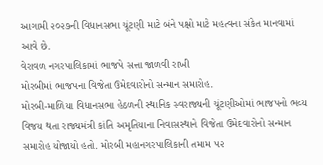આગામી ૨૦૨૭ની વિધાનસભા ચૂંટણી માટે બંને પક્ષો માટે મહત્વના સંકેત માનવામાં આવે છે.
વેરાવળ નગરપાલિકામાં ભાજપે સત્તા જાળવી રાખી
મોરબીમાં ભાજપના વિજેતા ઉમેદવારોનો સન્માન સમારોહ.
મોરબી-માળિયા વિધાનસભા હેઠળની સ્થાનિક સ્વરાજ્યની ચૂંટણીઓમાં ભાજપનો ભવ્ય વિજય થતા રાજ્યમંત્રી કાંતિ અમૃતિયાના નિવાસસ્થાને વિજેતા ઉમેદવારોનો સન્માન સમારોહ યોજાયો હતો. મોરબી મહાનગરપાલિકાની તમામ ૫૨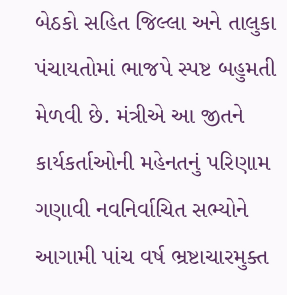બેઠકો સહિત જિલ્લા અને તાલુકા પંચાયતોમાં ભાજપે સ્પષ્ટ બહુમતી મેળવી છે. મંત્રીએ આ જીતને કાર્યકર્તાઓની મહેનતનું પરિણામ ગણાવી નવનિર્વાચિત સભ્યોને આગામી પાંચ વર્ષ ભ્રષ્ટાચારમુક્ત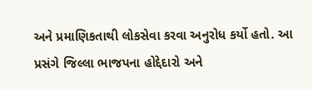અને પ્રમાણિકતાથી લોકસેવા કરવા અનુરોધ કર્યો હતો. આ પ્રસંગે જિલ્લા ભાજપના હોદ્દેદારો અને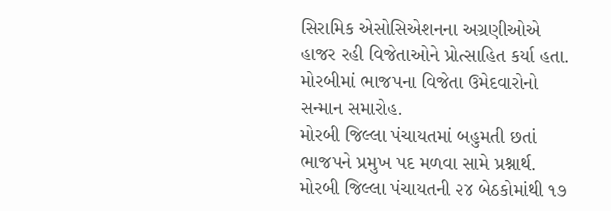સિરામિક એસોસિએશનના અગ્રણીઓએ હાજર રહી વિજેતાઓને પ્રોત્સાહિત કર્યા હતા.
મોરબીમાં ભાજપના વિજેતા ઉમેદવારોનો સન્માન સમારોહ.
મોરબી જિલ્લા પંચાયતમાં બહુમતી છતાં ભાજપને પ્રમુખ પદ મળવા સામે પ્રશ્નાર્થ.
મોરબી જિલ્લા પંચાયતની ૨૪ બેઠકોમાંથી ૧૭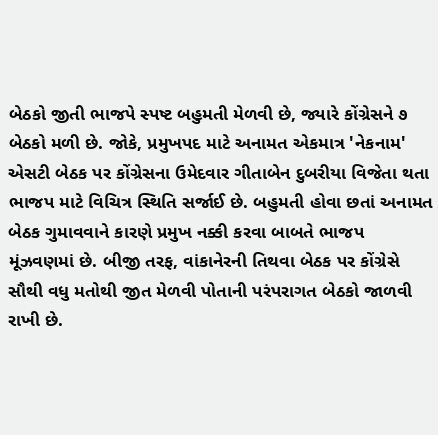બેઠકો જીતી ભાજપે સ્પષ્ટ બહુમતી મેળવી છે, જ્યારે કોંગ્રેસને ૭ બેઠકો મળી છે. જોકે, પ્રમુખપદ માટે અનામત એકમાત્ર 'નેકનામ' એસટી બેઠક પર કોંગ્રેસના ઉમેદવાર ગીતાબેન દુબરીયા વિજેતા થતા ભાજપ માટે વિચિત્ર સ્થિતિ સર્જાઈ છે. બહુમતી હોવા છતાં અનામત બેઠક ગુમાવવાને કારણે પ્રમુખ નક્કી કરવા બાબતે ભાજપ મૂંઝવણમાં છે. બીજી તરફ, વાંકાનેરની તિથવા બેઠક પર કોંગ્રેસે સૌથી વધુ મતોથી જીત મેળવી પોતાની પરંપરાગત બેઠકો જાળવી રાખી છે.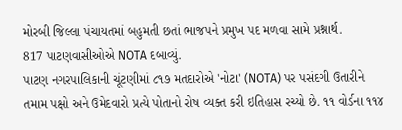મોરબી જિલ્લા પંચાયતમાં બહુમતી છતાં ભાજપને પ્રમુખ પદ મળવા સામે પ્રશ્નાર્થ.
817 પાટણવાસીઓએ NOTA દબાવ્યું.
પાટણ નગરપાલિકાની ચૂંટણીમાં ૮૧૭ મતદારોએ 'નોટા' (NOTA) પર પસંદગી ઉતારીને તમામ પક્ષો અને ઉમેદવારો પ્રત્યે પોતાનો રોષ વ્યક્ત કરી ઇતિહાસ રચ્યો છે. ૧૧ વોર્ડના ૧૧૪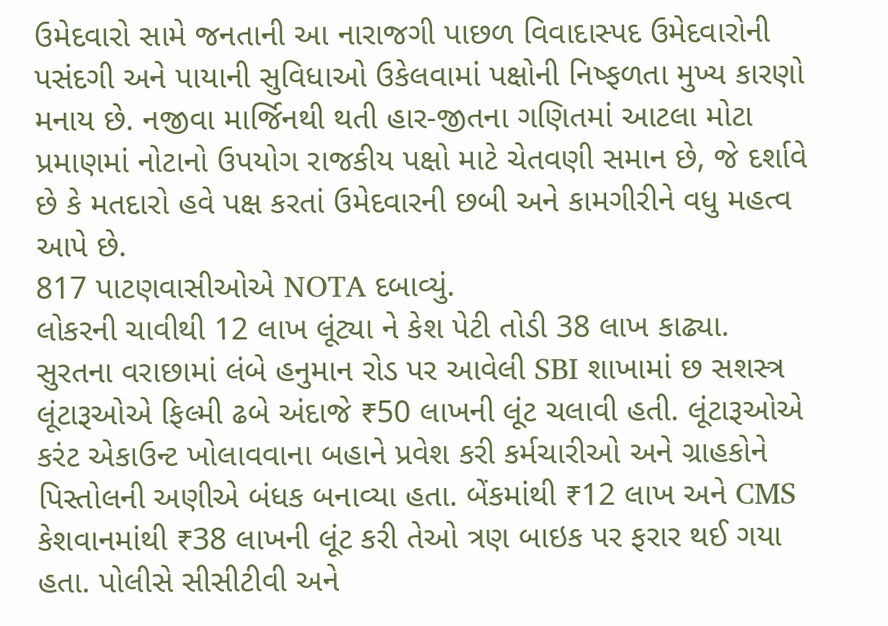ઉમેદવારો સામે જનતાની આ નારાજગી પાછળ વિવાદાસ્પદ ઉમેદવારોની પસંદગી અને પાયાની સુવિધાઓ ઉકેલવામાં પક્ષોની નિષ્ફળતા મુખ્ય કારણો મનાય છે. નજીવા માર્જિનથી થતી હાર-જીતના ગણિતમાં આટલા મોટા પ્રમાણમાં નોટાનો ઉપયોગ રાજકીય પક્ષો માટે ચેતવણી સમાન છે, જે દર્શાવે છે કે મતદારો હવે પક્ષ કરતાં ઉમેદવારની છબી અને કામગીરીને વધુ મહત્વ આપે છે.
817 પાટણવાસીઓએ NOTA દબાવ્યું.
લોકરની ચાવીથી 12 લાખ લૂંટ્યા ને કેશ પેટી તોડી 38 લાખ કાઢ્યા.
સુરતના વરાછામાં લંબે હનુમાન રોડ પર આવેલી SBI શાખામાં છ સશસ્ત્ર લૂંટારૂઓએ ફિલ્મી ઢબે અંદાજે ₹50 લાખની લૂંટ ચલાવી હતી. લૂંટારૂઓએ કરંટ એકાઉન્ટ ખોલાવવાના બહાને પ્રવેશ કરી કર્મચારીઓ અને ગ્રાહકોને પિસ્તોલની અણીએ બંધક બનાવ્યા હતા. બેંકમાંથી ₹12 લાખ અને CMS કેશવાનમાંથી ₹38 લાખની લૂંટ કરી તેઓ ત્રણ બાઇક પર ફરાર થઈ ગયા હતા. પોલીસે સીસીટીવી અને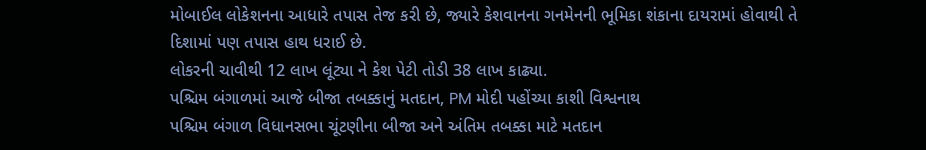મોબાઈલ લોકેશનના આધારે તપાસ તેજ કરી છે, જ્યારે કેશવાનના ગનમેનની ભૂમિકા શંકાના દાયરામાં હોવાથી તે દિશામાં પણ તપાસ હાથ ધરાઈ છે.
લોકરની ચાવીથી 12 લાખ લૂંટ્યા ને કેશ પેટી તોડી 38 લાખ કાઢ્યા.
પશ્ચિમ બંગાળમાં આજે બીજા તબક્કાનું મતદાન, PM મોદી પહોંચ્યા કાશી વિશ્વનાથ
પશ્ચિમ બંગાળ વિધાનસભા ચૂંટણીના બીજા અને અંતિમ તબક્કા માટે મતદાન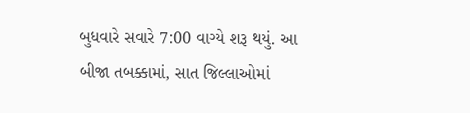બુધવારે સવારે 7:00 વાગ્યે શરૂ થયું. આ બીજા તબક્કામાં, સાત જિલ્લાઓમાં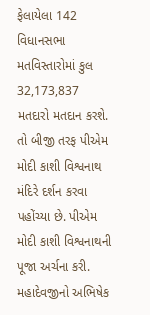ફેલાયેલા 142 વિધાનસભા મતવિસ્તારોમાં કુલ 32,173,837 મતદારો મતદાન કરશે. તો બીજી તરફ પીએમ મોદી કાશી વિશ્વનાથ મંદિરે દર્શન કરવા પહોંચ્યા છે. પીએમ મોદી કાશી વિશ્વનાથની પૂજા અર્ચના કરી. મહાદેવજીનો અભિષેક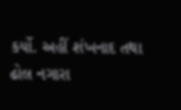કર્યો. અહીં શંખનાદ તથા ઢોલ નગારા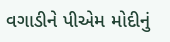વગાડીને પીએમ મોદીનું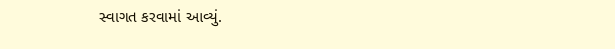સ્વાગત કરવામાં આવ્યું.